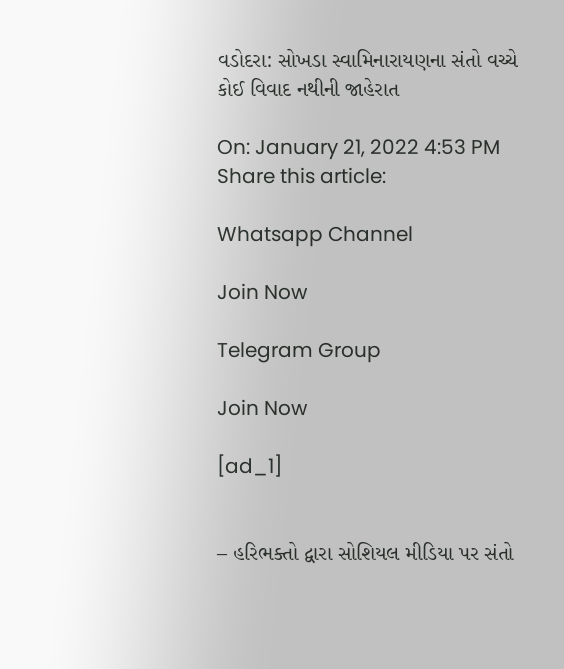વડોદરા: સોખડા સ્વામિનારાયણના સંતો વચ્ચે કોઈ વિવાદ નથીની જાહેરાત

On: January 21, 2022 4:53 PM
Share this article:

Whatsapp Channel

Join Now

Telegram Group

Join Now

[ad_1]


– હરિભક્તો દ્વારા સોશિયલ મીડિયા પર સંતો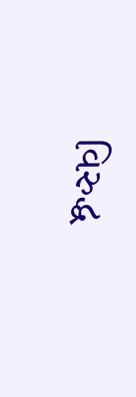વિરુદ્ધ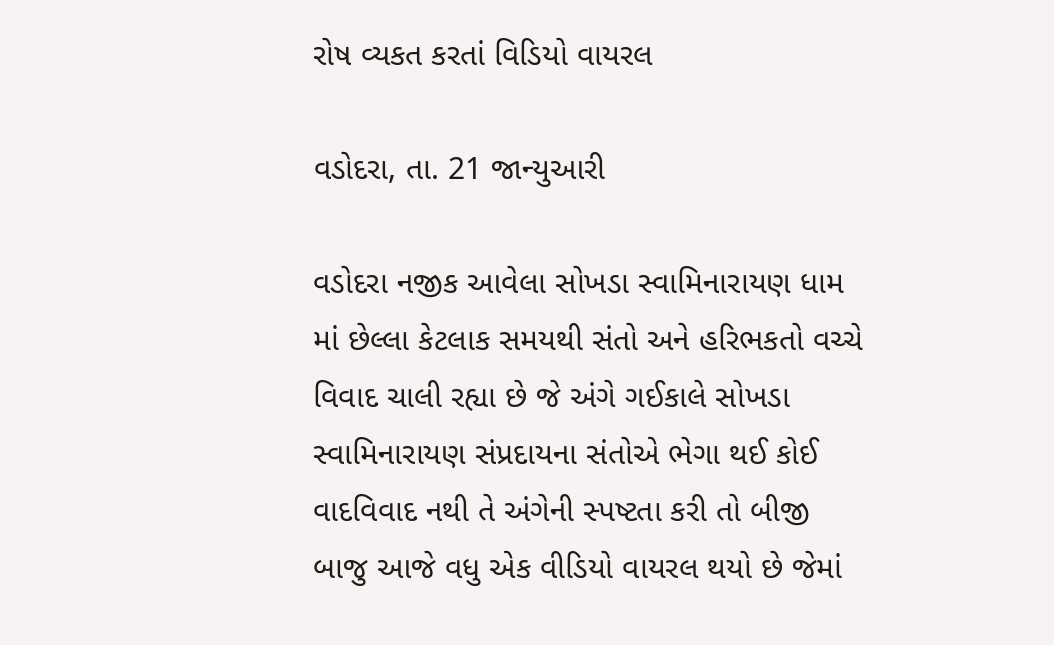રોષ વ્યકત કરતાં વિડિયો વાયરલ

વડોદરા, તા. 21 જાન્યુઆરી

વડોદરા નજીક આવેલા સોખડા સ્વામિનારાયણ ધામ માં છેલ્લા કેટલાક સમયથી સંતો અને હરિભકતો વચ્ચે વિવાદ ચાલી રહ્યા છે જે અંગે ગઈકાલે સોખડા સ્વામિનારાયણ સંપ્રદાયના સંતોએ ભેગા થઈ કોઈ વાદવિવાદ નથી તે અંગેની સ્પષ્ટતા કરી તો બીજી બાજુ આજે વધુ એક વીડિયો વાયરલ થયો છે જેમાં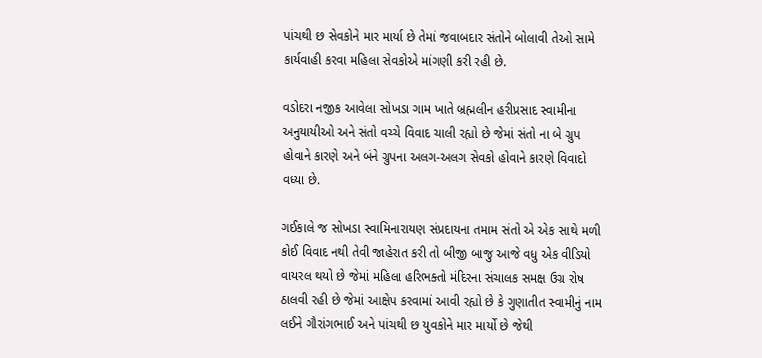પાંચથી છ સેવકોને માર માર્યા છે તેમાં જવાબદાર સંતોને બોલાવી તેઓ સામે કાર્યવાહી કરવા મહિલા સેવકોએ માંગણી કરી રહી છે.

વડોદરા નજીક આવેલા સોખડા ગામ ખાતે બ્રહ્મલીન હરીપ્રસાદ સ્વામીના અનુયાયીઓ અને સંતો વચ્ચે વિવાદ ચાલી રહ્યો છે જેમાં સંતો ના બે ગ્રુપ હોવાને કારણે અને બંને ગ્રુપના અલગ-અલગ સેવકો હોવાને કારણે વિવાદો વધ્યા છે.

ગઈકાલે જ સોખડા સ્વામિનારાયણ સંપ્રદાયના તમામ સંતો એ એક સાથે મળી કોઈ વિવાદ નથી તેવી જાહેરાત કરી તો બીજી બાજુ આજે વધુ એક વીડિયો વાયરલ થયો છે જેમાં મહિલા હરિભક્તો મંદિરના સંચાલક સમક્ષ ઉગ્ર રોષ ઠાલવી રહી છે જેમાં આક્ષેપ કરવામાં આવી રહ્યો છે કે ગુણાતીત સ્વામીનું નામ લઈને ગૌરાંગભાઈ અને પાંચથી છ યુવકોને માર માર્યો છે જેથી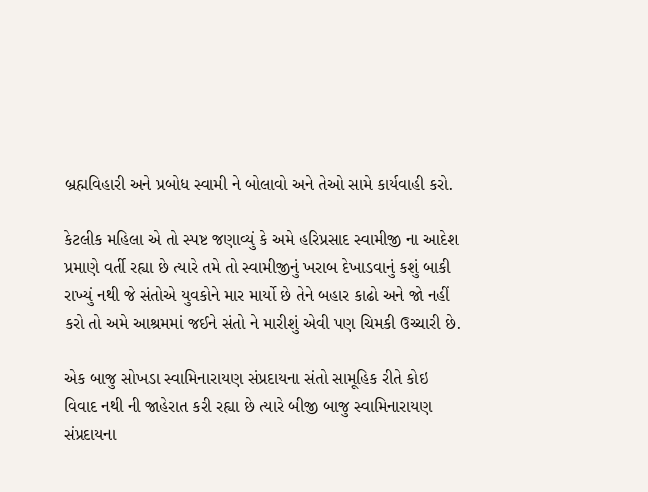બ્રહ્મવિહારી અને પ્રબોધ સ્વામી ને બોલાવો અને તેઓ સામે કાર્યવાહી કરો.

કેટલીક મહિલા એ તો સ્પષ્ટ જણાવ્યું કે અમે હરિપ્રસાદ સ્વામીજી ના આદેશ પ્રમાણે વર્તી રહ્યા છે ત્યારે તમે તો સ્વામીજીનું ખરાબ દેખાડવાનું કશું બાકી રાખ્યું નથી જે સંતોએ યુવકોને માર માર્યો છે તેને બહાર કાઢો અને જો નહીં કરો તો અમે આશ્રમમાં જઈને સંતો ને મારીશું એવી પણ ચિમકી ઉચ્ચારી છે.

એક બાજુ સોખડા સ્વામિનારાયણ સંપ્રદાયના સંતો સામૂહિક રીતે કોઇ વિવાદ નથી ની જાહેરાત કરી રહ્યા છે ત્યારે બીજી બાજુ સ્વામિનારાયણ સંપ્રદાયના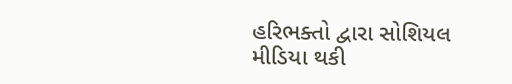હરિભક્તો દ્વારા સોશિયલ મીડિયા થકી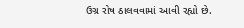ઉગ્ર રોષ ઠાલવવામાં આવી રહ્યો છે.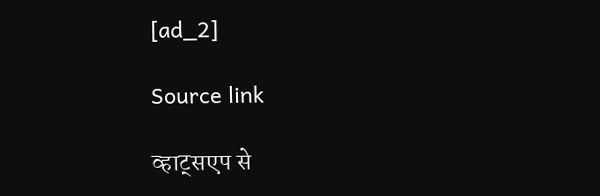[ad_2]

Source link

व्हाट्सएप से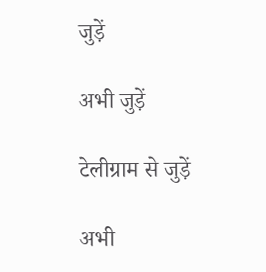जुड़ें

अभी जुड़ें

टेलीग्राम से जुड़ें

अभी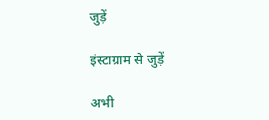जुड़ें

इंस्टाग्राम से जुड़ें

अभी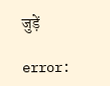जुड़ें

error: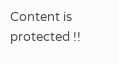Content is protected !!